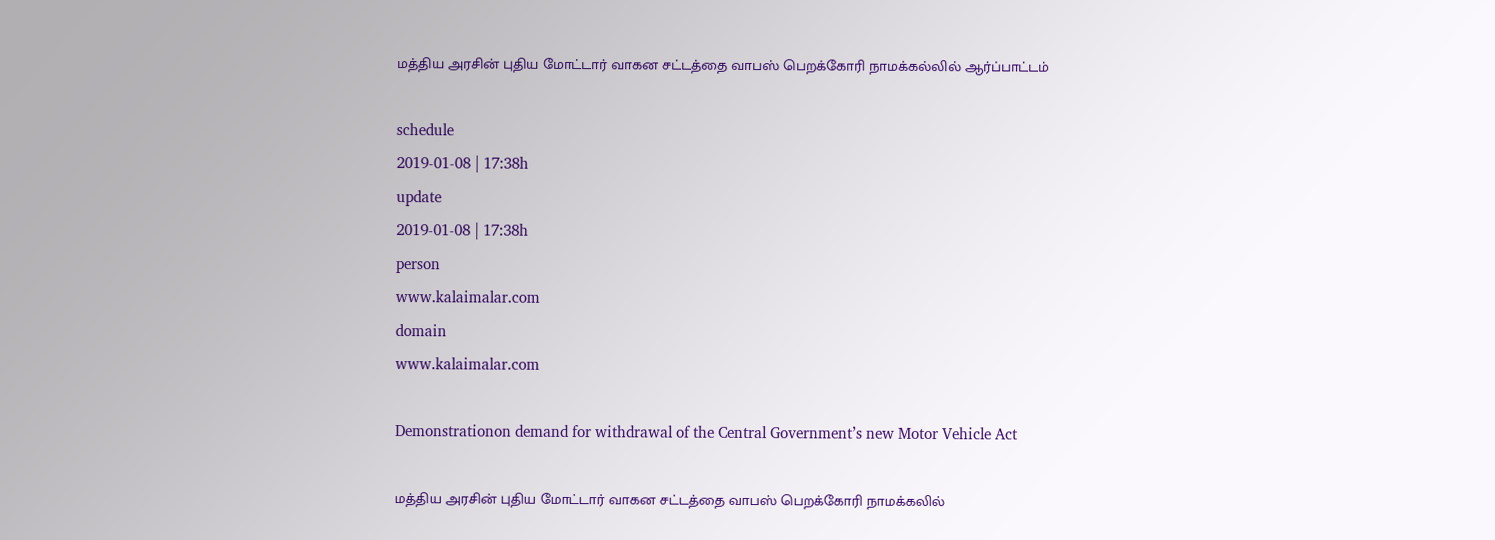மத்திய அரசின் புதிய மோட்டார் வாகன சட்டத்தை வாபஸ் பெறக்கோரி நாமக்கல்லில் ஆர்ப்பாட்டம்

schedule
2019-01-08 | 17:38h
update
2019-01-08 | 17:38h
person
www.kalaimalar.com
domain
www.kalaimalar.com

Demonstrationon demand for withdrawal of the Central Government’s new Motor Vehicle Act

மத்திய அரசின் புதிய மோட்டார் வாகன சட்டத்தை வாபஸ் பெறக்கோரி நாமக்கலில்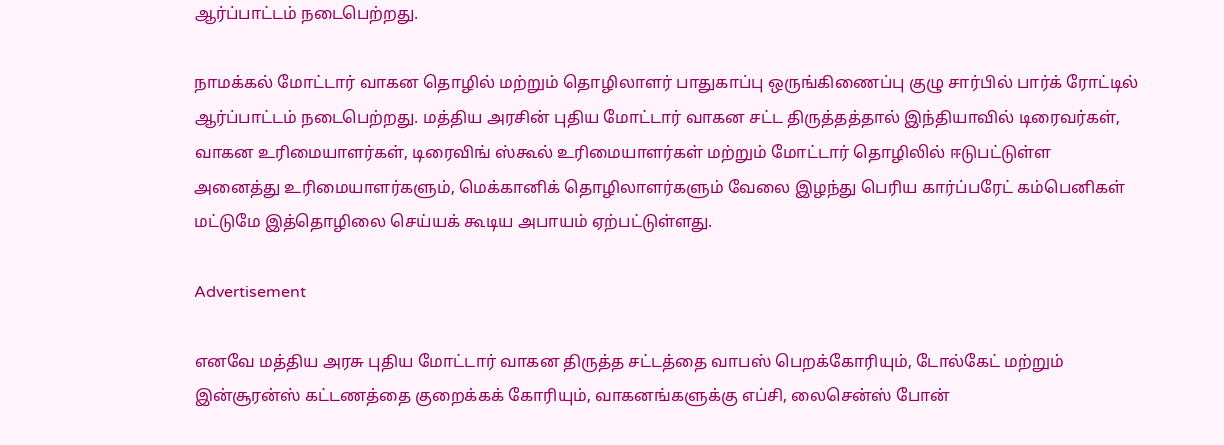ஆர்ப்பாட்டம் நடைபெற்றது.

நாமக்கல் மோட்டார் வாகன தொழில் மற்றும் தொழிலாளர் பாதுகாப்பு ஒருங்கிணைப்பு குழு சார்பில் பார்க் ரோட்டில் ஆர்ப்பாட்டம் நடைபெற்றது. மத்திய அரசின் புதிய மோட்டார் வாகன சட்ட திருத்தத்தால் இந்தியாவில் டிரைவர்கள், வாகன உரிமையாளர்கள், டிரைவிங் ஸ்கூல் உரிமையாளர்கள் மற்றும் மோட்டார் தொழிலில் ஈடுபட்டுள்ள அனைத்து உரிமையாளர்களும், மெக்கானிக் தொழிலாளர்களும் வேலை இழந்து பெரிய கார்ப்பரேட் கம்பெனிகள் மட்டுமே இத்தொழிலை செய்யக் கூடிய அபாயம் ஏற்பட்டுள்ளது.

Advertisement

எனவே மத்திய அரசு புதிய மோட்டார் வாகன திருத்த சட்டத்தை வாபஸ் பெறக்கோரியும், டோல்கேட் மற்றும் இன்சூரன்ஸ் கட்டணத்தை குறைக்கக் கோரியும், வாகனங்களுக்கு எப்சி, லைசென்ஸ் போன்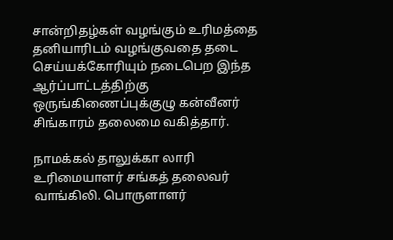சான்றிதழ்கள் வழங்கும் உரிமத்தை தனியாரிடம் வழங்குவதை தடை செய்யக்கோரியும் நடைபெற இந்த ஆர்ப்பாட்டத்திற்கு ஒருங்கிணைப்புக்குழு கன்வீனர் சிங்காரம் தலைமை வகித்தார்.

நாமக்கல் தாலுக்கா லாரி உரிமையாளர் சங்கத் தலைவர் வாங்கிலி. பொருளாளர்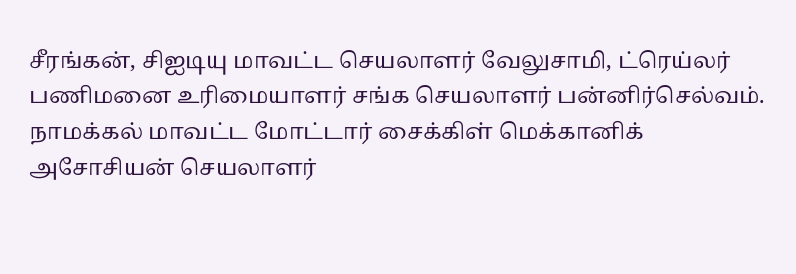சீரங்கன், சிஐடியு மாவட்ட செயலாளர் வேலுசாமி, ட்ரெய்லர் பணிமனை உரிமையாளர் சங்க செயலாளர் பன்னிர்செல்வம். நாமக்கல் மாவட்ட மோட்டார் சைக்கிள் மெக்கானிக் அசோசியன் செயலாளர்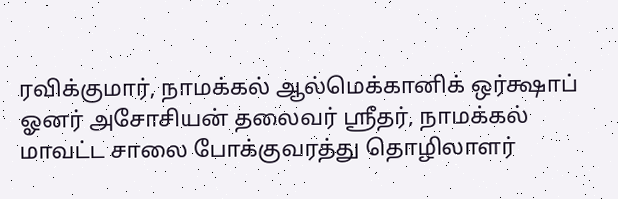ரவிக்குமார், நாமக்கல் ஆல்மெக்கானிக் ஒர்க்ஷாப் ஓனர் அசோசியன் தலைவர் ஸ்ரீதர், நாமக்கல் மாவட்ட சாலை போக்குவரத்து தொழிலாளர்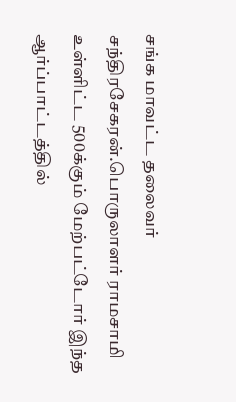சங்க மாவட்ட தலைவர் சந்திரசேகரன்.பொருலாளர் ராமசாமி உள்ளிட்ட 500க்கும் மேற்பட்டோர் இந்த ஆர்ப்பாட்டத்தில்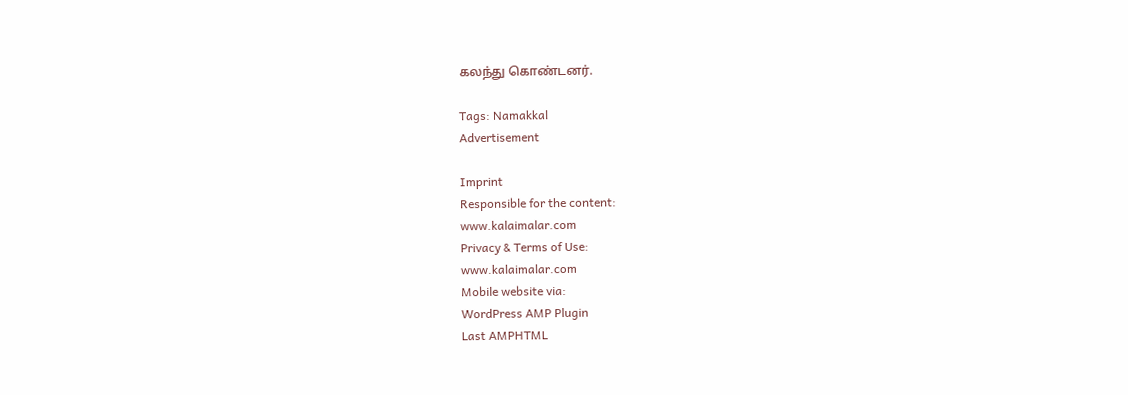கலந்து கொண்டனர்.

Tags: Namakkal
Advertisement

Imprint
Responsible for the content:
www.kalaimalar.com
Privacy & Terms of Use:
www.kalaimalar.com
Mobile website via:
WordPress AMP Plugin
Last AMPHTML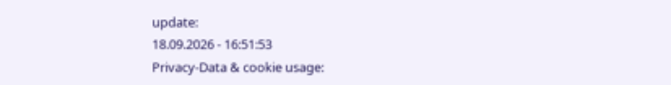update:
18.09.2026 - 16:51:53
Privacy-Data & cookie usage: